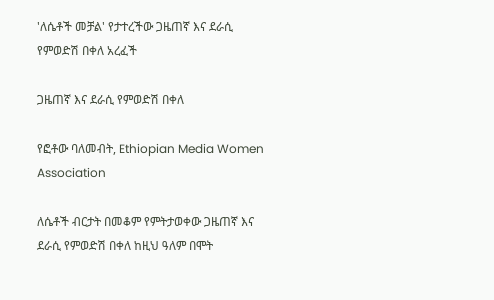'ለሴቶች መቻል' የታተረችው ጋዜጠኛ እና ደራሲ የምወድሽ በቀለ አረፈች

ጋዜጠኛ እና ደራሲ የምወድሽ በቀለ

የፎቶው ባለመብት, Ethiopian Media Women Association

ለሴቶች ብርታት በመቆም የምትታወቀው ጋዜጠኛ እና ደራሲ የምወድሽ በቀለ ከዚህ ዓለም በሞት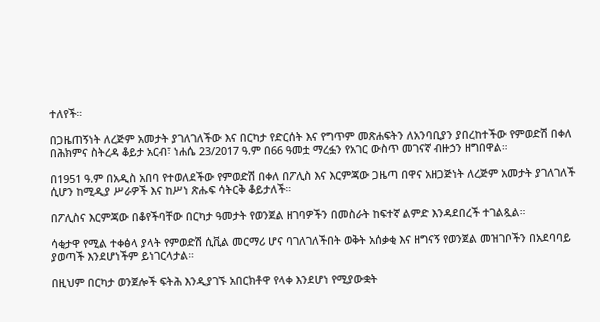ተለየች።

በጋዜጠኝነት ለረጅም አመታት ያገለገለችው እና በርካታ የድርሰት እና የግጥም መጽሐፍትን ለአንባቢያን ያበረከተችው የምወድሽ በቀለ በሕክምና ስትረዳ ቆይታ አርብ፣ ነሐሴ 23/2017 ዓ.ም በ66 ዓመቷ ማረፏን የአገር ውስጥ መገናኛ ብዙኃን ዘግበዋል።

በ1951 ዓ.ም በአዲስ አበባ የተወለደችው የምወድሽ በቀለ በፖሊስ እና እርምጃው ጋዜጣ በዋና አዘጋጅነት ለረጅም አመታት ያገለገለች ሲሆን ከሚዲያ ሥራዎች እና ከሥነ ጽሑፍ ሳትርቅ ቆይታለች።

በፖሊስና እርምጃው በቆየችባቸው በርካታ ዓመታት የወንጀል ዘገባዎችን በመስራት ከፍተኛ ልምድ እንዳደበረች ተገልጿል።

ሳቂታዋ የሚል ተቀፅላ ያላት የምወድሽ ሲቪል መርማሪ ሆና ባገለገለችበት ወቅት አሰቃቂ እና ዘግናኝ የወንጀል መዝገቦችን በአደባባይ ያወጣች እንደሆነችም ይነገርላታል።

በዚህም በርካታ ወንጀሎች ፍትሕ እንዲያገኙ አበርክቶዋ የላቀ እንደሆነ የሚያውቋት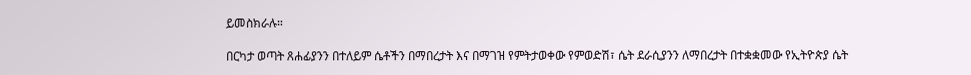ይመስክራሉ።

በርካታ ወጣት ጸሐፊያንን በተለይም ሴቶችን በማበረታት እና በማገዝ የምትታወቀው የምወድሽ፣ ሴት ደራሲያንን ለማበረታት በተቋቋመው የኢትዮጵያ ሴት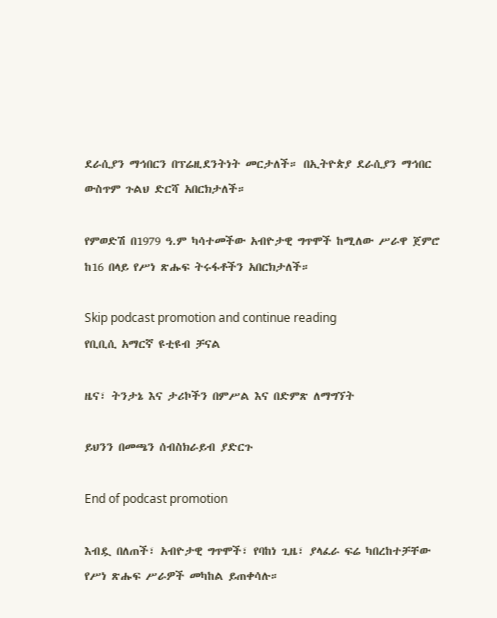ደራሲያን ማኅበርን በፕሬዚደንትነት መርታለች። በኢትዮጵያ ደራሲያን ማኅበር ውስጥም ጉልህ ድርሻ አበርክታለች።

የምወድሽ በ1979 ዓ.ም ካሳተመችው አብዮታዊ ግጥሞች ከሚለው ሥራዋ ጀምሮ ከ16 በላይ የሥነ ጽሑፍ ትሩፋቶችን አበርክታለች።

Skip podcast promotion and continue reading
የቢቢሲ አማርኛ ዩቲዩብ ቻናል

ዜና፣ ትንታኔ እና ታሪኮችን በምሥል እና በድምጽ ለማግኘት

ይህንን በመጫን ሰብስክራይብ ያድርጉ

End of podcast promotion

እብዷ በለጠች፣ አብዮታዊ ግጥሞች፣ የባከነ ጊዜ፣ ያላፈራ ፍሬ ካበረከተቻቸው የሥነ ጽሑፍ ሥራዎች መካከል ይጠቀሳሉ።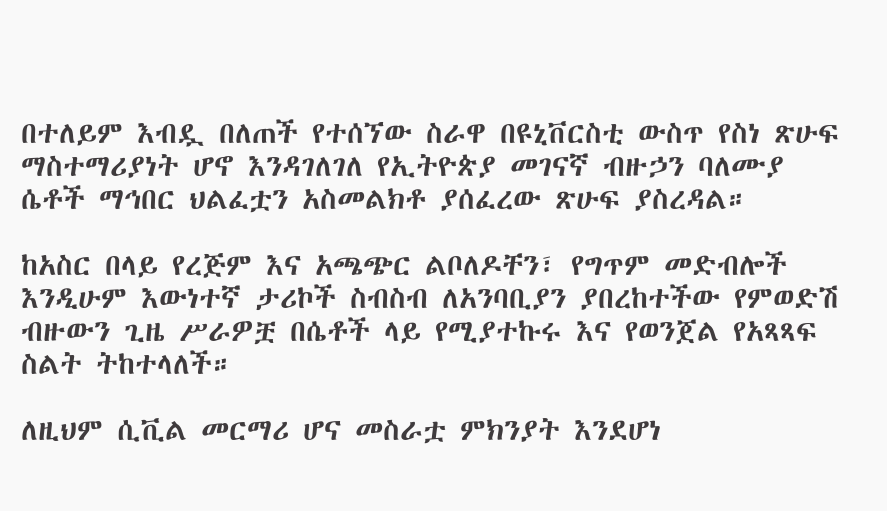በተለይም እብዷ በለጠች የተሰኘው ስራዋ በዩኒቨርስቲ ውስጥ የስነ ጽሁፍ ማስተማሪያነት ሆኖ እንዳገለገለ የኢትዮጵያ መገናኛ ብዙኃን ባለሙያ ሴቶች ማኅበር ህልፈቷን አስመልክቶ ያሰፈረው ጽሁፍ ያስረዳል።

ከአስር በላይ የረጅም እና አጫጭር ልቦለዶቸን፣ የግጥም መድብሎች እንዲሁም እውነተኛ ታሪኮች ስብስብ ለአንባቢያን ያበረከተችው የምወድሽ ብዙውን ጊዜ ሥራዎቿ በሴቶች ላይ የሚያተኩሩ እና የወንጀል የአጻጻፍ ስልት ትከተላለች።

ለዚህም ሲቪል መርማሪ ሆና መስራቷ ምክንያት እንደሆነ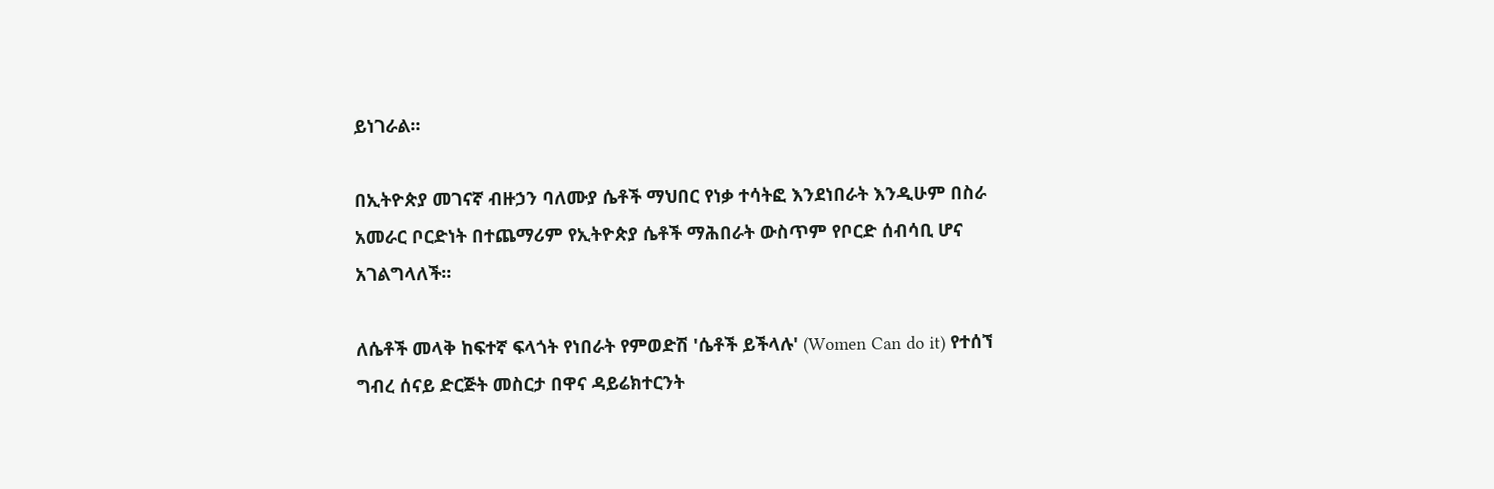ይነገራል።

በኢትዮጵያ መገናኛ ብዙኃን ባለሙያ ሴቶች ማህበር የነቃ ተሳትፎ እንደነበራት እንዲሁም በስራ አመራር ቦርድነት በተጨማሪም የኢትዮጵያ ሴቶች ማሕበራት ውስጥም የቦርድ ሰብሳቢ ሆና አገልግላለች።

ለሴቶች መላቅ ከፍተኛ ፍላጎት የነበራት የምወድሽ 'ሴቶች ይችላሉ' (Women Can do it) የተሰኘ ግብረ ሰናይ ድርጅት መስርታ በዋና ዳይሬክተርንት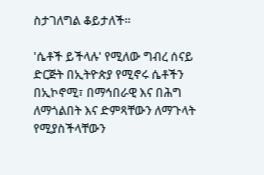ስታገለግል ቆይታለች።

'ሴቶች ይችላሉ' የሚለው ግብረ ሰናይ ድርጅት በኢትዮጵያ የሚኖሩ ሴቶችን በኢኮኖሚ፣ በማኅበራዊ እና በሕግ ለማጎልበት እና ድምጻቸውን ለማጉላት የሚያስችላቸውን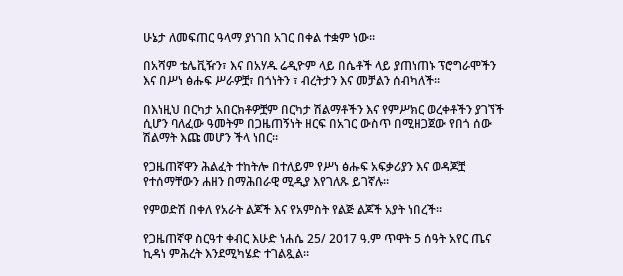ሁኔታ ለመፍጠር ዓላማ ያነገበ አገር በቀል ተቋም ነው።

በአሻም ቴሌቪዥን፣ እና በአሃዱ ሬዲዮም ላይ በሴቶች ላይ ያጠነጠኑ ፕሮግራሞችን እና በሥነ ፅሑፍ ሥራዎቿ፣ በጎነትን ፣ ብረትታን እና መቻልን ሰብካለች።

በእነዚህ በርካታ አበርክቶዎቿም በርካታ ሽልማቶችን እና የምሥክር ወረቀቶችን ያገኘች ሲሆን ባለፈው ዓመትም በጋዜጠኝነት ዘርፍ በአገር ውስጥ በሚዘጋጀው የበጎ ሰው ሽልማት እጩ መሆን ችላ ነበር።

የጋዜጠኛዋን ሕልፈት ተከትሎ በተለይም የሥነ ፅሑፍ አፍቃሪያን እና ወዳጆቿ የተሰማቸውን ሐዘን በማሕበራዊ ሚዲያ እየገለጹ ይገኛሉ።

የምወድሽ በቀለ የአራት ልጆች እና የአምስት የልጅ ልጆች አያት ነበረች።

የጋዜጠኛዋ ስርዓተ ቀብር እሁድ ነሐሴ 25/ 2017 ዓ.ም ጥዋት 5 ሰዓት አየር ጤና ኪዳነ ምሕረት እንደሚካሄድ ተገልጿል።